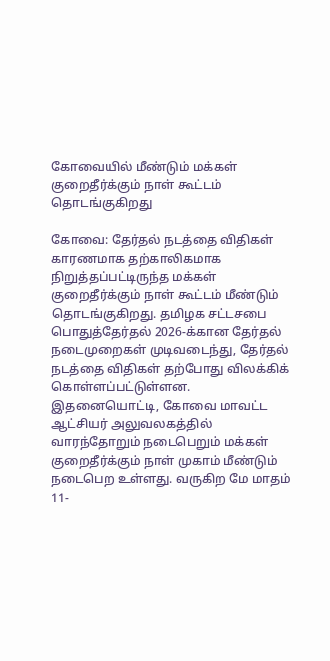கோவையில் மீண்டும் மக்கள் குறைதீர்க்கும் நாள் கூட்டம் தொடங்குகிறது

கோவை: தேர்தல் நடத்தை விதிகள் காரணமாக தற்காலிகமாக நிறுத்தப்பட்டிருந்த மக்கள் குறைதீர்க்கும் நாள் கூட்டம் மீண்டும் தொடங்குகிறது. தமிழக சட்டசபை பொதுத்தேர்தல் 2026-க்கான தேர்தல் நடைமுறைகள் முடிவடைந்து, தேர்தல் நடத்தை விதிகள் தற்போது விலக்கிக் கொள்ளப்பட்டுள்ளன. இதனையொட்டி, கோவை மாவட்ட ஆட்சியர் அலுவலகத்தில் வாரந்தோறும் நடைபெறும் மக்கள் குறைதீர்க்கும் நாள் முகாம் மீண்டும் நடைபெற உள்ளது. வருகிற மே மாதம் 11-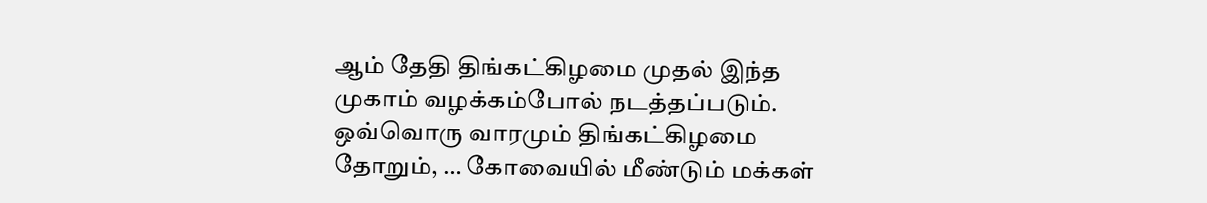ஆம் தேதி திங்கட்கிழமை முதல் இந்த முகாம் வழக்கம்போல் நடத்தப்படும். ஒவ்வொரு வாரமும் திங்கட்கிழமை தோறும், … கோவையில் மீண்டும் மக்கள்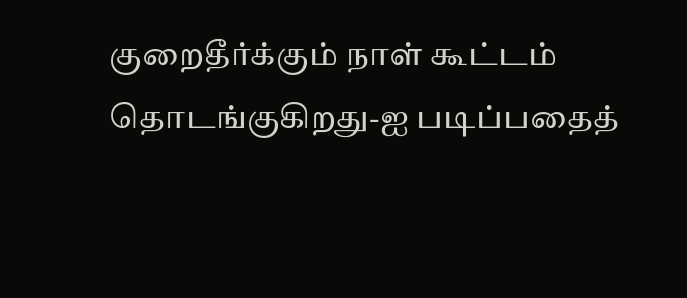குறைதீர்க்கும் நாள் கூட்டம் தொடங்குகிறது-ஐ படிப்பதைத்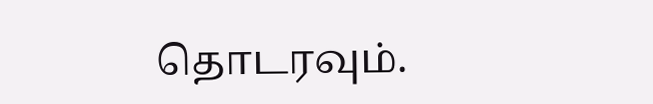தொடரவும்.